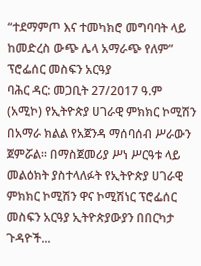“ተደማምጦ እና ተመካክሮ መግባባት ላይ ከመድረስ ውጭ ሌላ አማራጭ የለም” ፕሮፌሰር መስፍን አርዓያ
ባሕር ዳር: መጋቢት 27/2017 ዓ.ም (አሚኮ) የኢትዮጵያ ሀገራዊ ምክክር ኮሚሽን በአማራ ክልል የአጀንዳ ማሰባሰብ ሥራውን ጀምሯል። በማስጀመሪያ ሥነ ሥርዓቱ ላይ መልዕክት ያስተላለፉት የኢትዮጵያ ሀገራዊ ምክክር ኮሚሽን ዋና ኮሚሽነር ፕሮፌሰር መስፍን አርዓያ ኢትዮጵያውያን በበርካታ ጉዳዮች...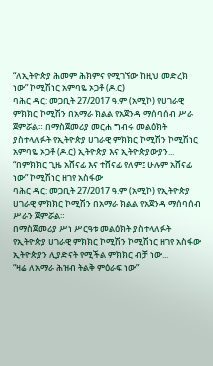“ለኢትዮጵያ ሕመም ሕክምና የሚገኘው ከዚህ መድረክ ነው” ኮሚሽነር አምባዬ ኦጋቶ (ዶ.ር)
ባሕር ዳር: መጋቢት 27/2017 ዓ.ም (አሚኮ) የሀገራዊ ምክክር ኮሚሽን በአማራ ክልል የአጀንዳ ማሰባሰብ ሥራ ጀምሯል። በማስጀመሪያ መርሐ ግብሩ መልዕክት ያስተላለፉት የኢትዮጵያ ሀገራዊ ምክክር ኮሚሽን ኮሚሽነር አምባዬ ኦጋቶ (ዶ.ር) ኢትዮጵያ እና ኢትዮጵያውያን...
“በምክክር ጊዜ አሸናፊ እና ተሸናፊ የለም፤ ሁሉም አሸናፊ ነው” ኮሚሽነር ዘገየ አስፋው
ባሕር ዳር: መጋቢት 27/2017 ዓ.ም (አሚኮ) የኢትዮጵያ ሀገራዊ ምክክር ኮሚሽን በአማራ ክልል የአጀንዳ ማሰባሰብ ሥራን ጀምሯል።
በማስጀመሪያ ሥነ ሥርዓቱ መልዕክት ያስተላለፉት የኢትዮጵያ ሀገራዊ ምክክር ኮሚሽን ኮሚሽነር ዘገየ አስፋው ኢትዮጵያን ሊያድናት የሚችል ምክክር ብቻ ነው...
“ዛሬ ለአማራ ሕዝብ ትልቅ ምዕራፍ ነው”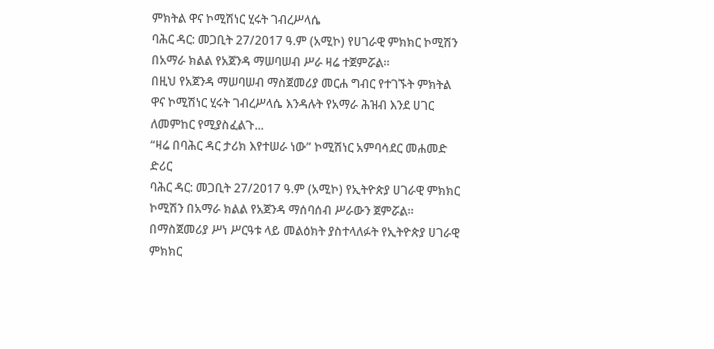ምክትል ዋና ኮሚሽነር ሂሩት ገብረሥላሴ
ባሕር ዳር: መጋቢት 27/2017 ዓ.ም (አሚኮ) የሀገራዊ ምክክር ኮሚሽን በአማራ ክልል የአጀንዳ ማሠባሠብ ሥራ ዛሬ ተጀምሯል።
በዚህ የአጀንዳ ማሠባሠብ ማስጀመሪያ መርሐ ግብር የተገኙት ምክትል ዋና ኮሚሽነር ሂሩት ገብረሥላሴ እንዳሉት የአማራ ሕዝብ እንደ ሀገር ለመምከር የሚያስፈልጉ...
“ዛሬ በባሕር ዳር ታሪክ እየተሠራ ነው” ኮሚሽነር አምባሳደር መሐመድ ድሪር
ባሕር ዳር: መጋቢት 27/2017 ዓ.ም (አሚኮ) የኢትዮጵያ ሀገራዊ ምክክር ኮሚሽን በአማራ ክልል የአጀንዳ ማሰባሰብ ሥራውን ጀምሯል።
በማስጀመሪያ ሥነ ሥርዓቱ ላይ መልዕክት ያስተላለፉት የኢትዮጵያ ሀገራዊ ምክክር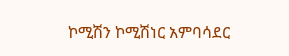ኮሚሽን ኮሚሽነር አምባሳደር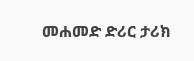መሐመድ ድሪር ታሪክ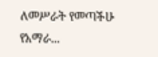ለመሥራት የመጣችሁ የአማራ...